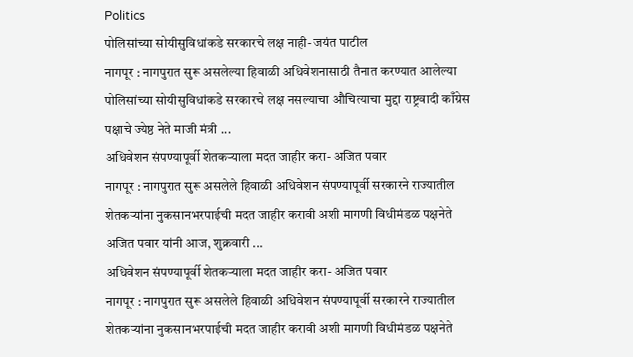Politics
पोलिसांच्या सोयीसुविधांकडे सरकारचे लक्ष नाही- जयंत पाटील
नागपूर : नागपुरात सुरू असलेल्या हिवाळी अधिवेशनासाठी तैनात करण्यात आलेल्या पोलिसांच्या सोयीसुविधांकडे सरकारचे लक्ष नसल्याचा औचित्याचा मुद्दा राष्ट्रवादी काँग्रेस पक्षाचे ज्येष्ठ नेते माजी मंत्री ...
अधिवेशन संपण्यापूर्वी शेतकऱ्याला मदत जाहीर करा- अजित पवार
नागपूर : नागपुरात सुरू असलेले हिवाळी अधिवेशन संपण्यापूर्वी सरकारने राज्यातील शेतकऱ्यांना नुकसानभरपाईची मदत जाहीर करावी अशी मागणी विधीमंडळ पक्षनेते अजित पवार यांनी आज, शुक्रवारी ...
अधिवेशन संपण्यापूर्वी शेतकऱ्याला मदत जाहीर करा- अजित पवार
नागपूर : नागपुरात सुरू असलेले हिवाळी अधिवेशन संपण्यापूर्वी सरकारने राज्यातील शेतकऱ्यांना नुकसानभरपाईची मदत जाहीर करावी अशी मागणी विधीमंडळ पक्षनेते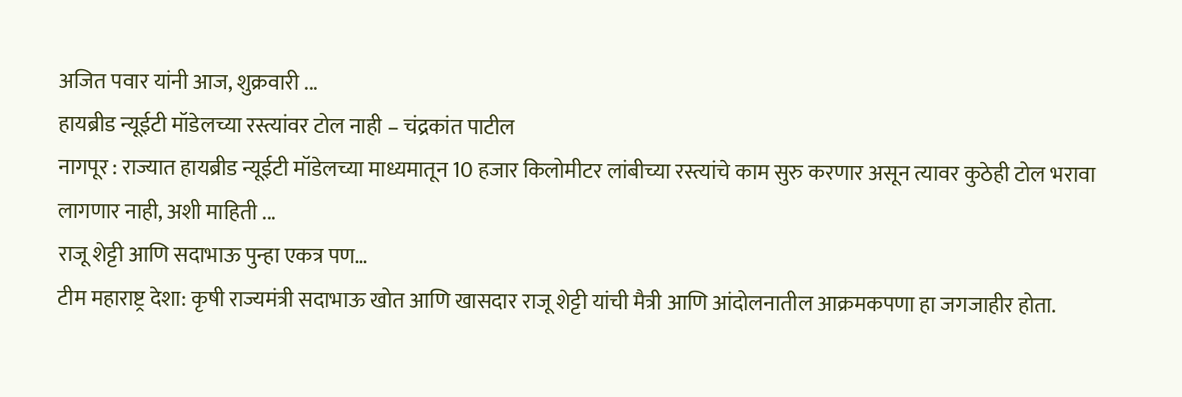अजित पवार यांनी आज, शुक्रवारी ...
हायब्रीड न्यूईटी मॉडेलच्या रस्त्यांवर टोल नाही – चंद्रकांत पाटील
नागपूर : राज्यात हायब्रीड न्यूईटी मॉडेलच्या माध्यमातून 10 हजार किलोमीटर लांबीच्या रस्त्यांचे काम सुरु करणार असून त्यावर कुठेही टोल भरावा लागणार नाही, अशी माहिती ...
राजू शेट्टी आणि सदाभाऊ पुन्हा एकत्र पण…
टीम महाराष्ट्र देशा: कृषी राज्यमंत्री सदाभाऊ खोत आणि खासदार राजू शेट्टी यांची मैत्री आणि आंदोलनातील आक्रमकपणा हा जगजाहीर होता.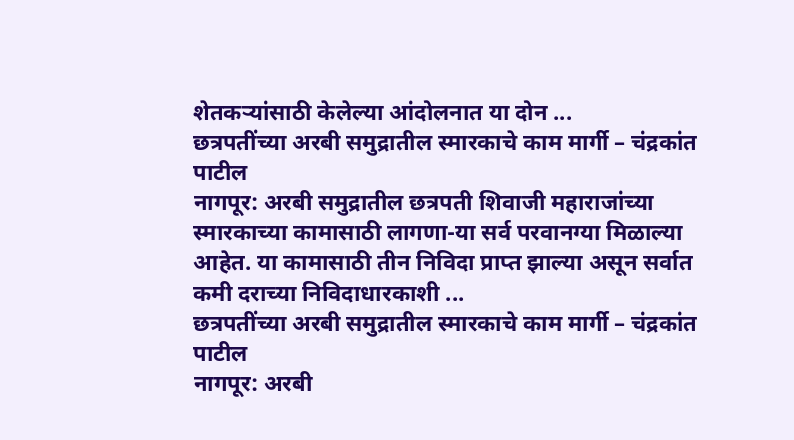शेतकऱ्यांसाठी केलेल्या आंदोलनात या दोन ...
छत्रपतींच्या अरबी समुद्रातील स्मारकाचे काम मार्गी – चंद्रकांत पाटील
नागपूर: अरबी समुद्रातील छत्रपती शिवाजी महाराजांच्या स्मारकाच्या कामासाठी लागणा-या सर्व परवानग्या मिळाल्या आहेत. या कामासाठी तीन निविदा प्राप्त झाल्या असून सर्वात कमी दराच्या निविदाधारकाशी ...
छत्रपतींच्या अरबी समुद्रातील स्मारकाचे काम मार्गी – चंद्रकांत पाटील
नागपूर: अरबी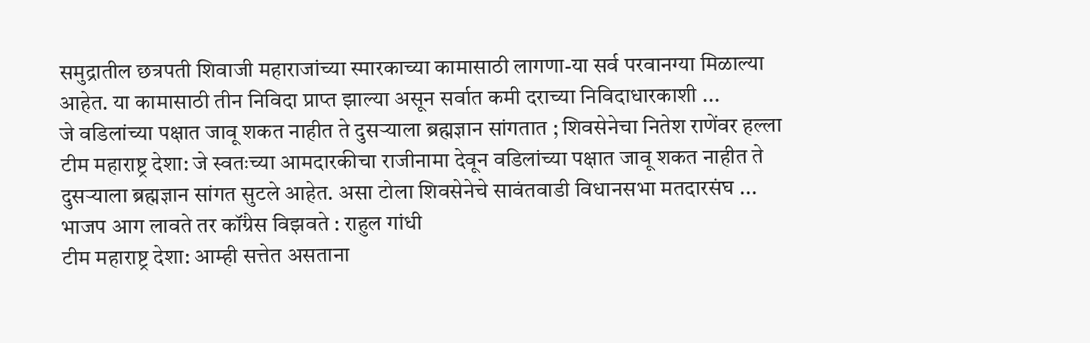समुद्रातील छत्रपती शिवाजी महाराजांच्या स्मारकाच्या कामासाठी लागणा-या सर्व परवानग्या मिळाल्या आहेत. या कामासाठी तीन निविदा प्राप्त झाल्या असून सर्वात कमी दराच्या निविदाधारकाशी ...
जे वडिलांच्या पक्षात जावू शकत नाहीत ते दुसऱ्याला ब्रह्मज्ञान सांगतात ; शिवसेनेचा नितेश राणेंवर हल्ला
टीम महाराष्ट्र देशा: जे स्वतःच्या आमदारकीचा राजीनामा देवून वडिलांच्या पक्षात जावू शकत नाहीत ते दुसऱ्याला ब्रह्मज्ञान सांगत सुटले आहेत. असा टोला शिवसेनेचे सावंतवाडी विधानसभा मतदारसंघ ...
भाजप आग लावते तर कॉंग्रेस विझवते : राहुल गांधी
टीम महाराष्ट्र देशा: आम्ही सत्तेत असताना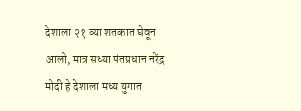देशाला २१ व्या शतकात घेवून आलो, मात्र सध्या पंतप्रधान नरेंद्र मोदी हे देशाला मध्य युगात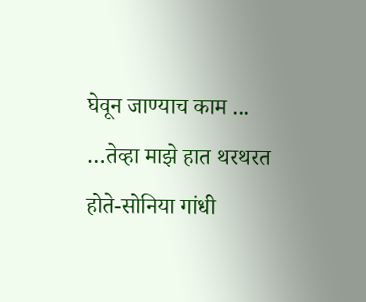घेवून जाण्याच काम ...
…तेव्हा माझे हात थरथरत होते-सोनिया गांधी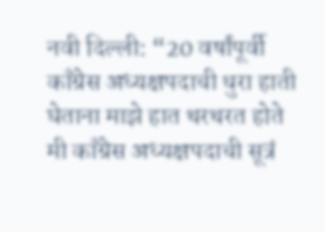नवी दिल्ली: “20 वर्षांपूर्वी काँग्रेस अध्यक्षपदाची धुरा हाती घेताना माझे हात थरथरत होते मी काँग्रेस अध्यक्षपदाची सूत्रं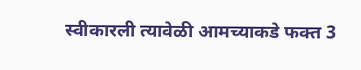स्वीकारली त्यावेळी आमच्याकडे फक्त 3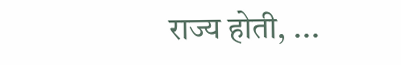राज्य होती, ...